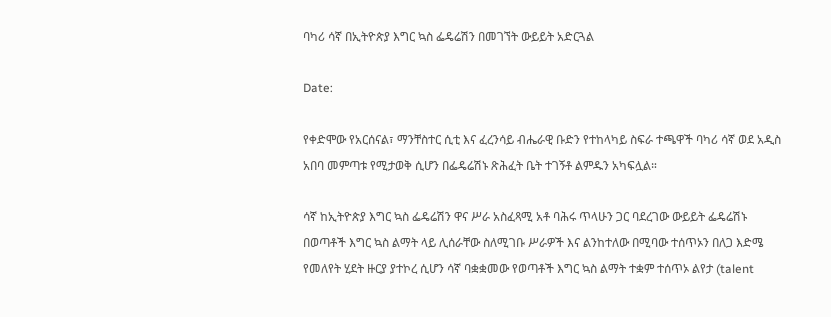ባካሪ ሳኛ በኢትዮጵያ እግር ኳስ ፌዴሬሽን በመገኘት ውይይት አድርጓል

Date:

የቀድሞው የአርሰናል፣ ማንቸስተር ሲቲ እና ፈረንሳይ ብሔራዊ ቡድን የተከላካይ ስፍራ ተጫዋች ባካሪ ሳኛ ወደ አዲስ አበባ መምጣቱ የሚታወቅ ሲሆን በፌዴሬሽኑ ጽሕፈት ቤት ተገኝቶ ልምዱን አካፍሏል።

ሳኛ ከኢትዮጵያ እግር ኳስ ፌዴሬሽን ዋና ሥራ አስፈጻሚ አቶ ባሕሩ ጥላሁን ጋር ባደረገው ውይይት ፌዴሬሽኑ በወጣቶች እግር ኳስ ልማት ላይ ሊሰራቸው ስለሚገቡ ሥራዎች እና ልንከተለው በሚባው ተሰጥኦን በለጋ እድሜ የመለየት ሂደት ዙርያ ያተኮረ ሲሆን ሳኛ ባቋቋመው የወጣቶች እግር ኳስ ልማት ተቋም ተሰጥኦ ልየታ (talent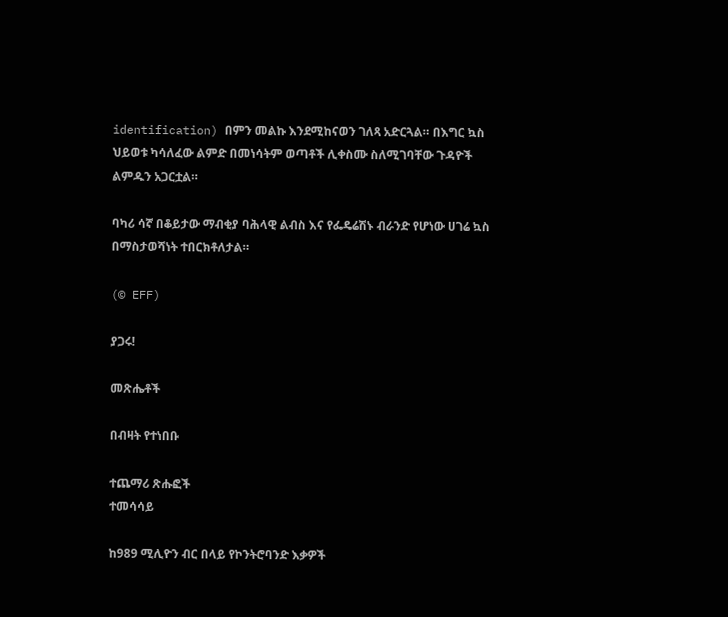identification) በምን መልኩ እንደሚከናወን ገለጻ አድርጓል። በእግር ኳስ ህይወቱ ካሳለፈው ልምድ በመነሳትም ወጣቶች ሊቀስሙ ስለሚገባቸው ጉዳዮች ልምዱን አጋርቷል።

ባካሪ ሳኛ በቆይታው ማብቂያ ባሕላዊ ልብስ እና የፌዴሬሽኑ ብራንድ የሆነው ሀገሬ ኳስ በማስታወሻነት ተበርክቶለታል።

(© EFF)

ያጋሩ!

መጽሔቶች

በብዛት የተነበቡ

ተጨማሪ ጽሑፎች
ተመሳሳይ

ከ989 ሚሊዮን ብር በላይ የኮንትሮባንድ እቃዎች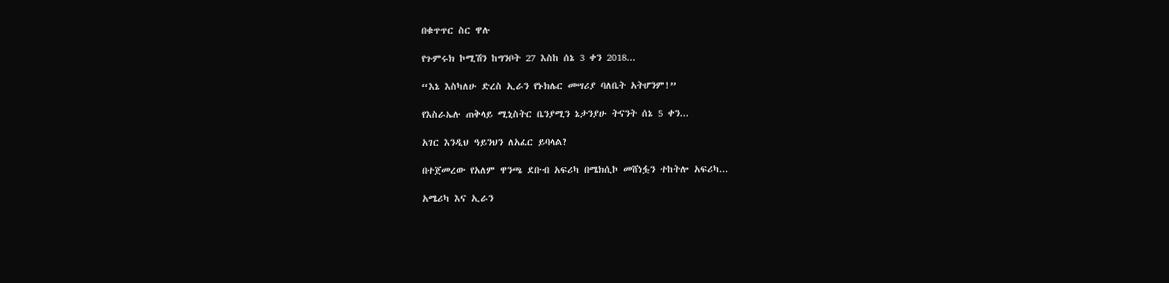በቁጥጥር ስር ዋሉ

የጉምሩክ ኮሚሽን ከግንቦት 27 እስከ ሰኔ 3 ቀን 2018...

“እኔ እስካለሁ ድረስ ኢራን የኑክሌር መሣሪያ ባለቤት አትሆንም!”

የእስራኤሉ ጠቅላይ ሚኒስትር ቤንያሚን ኔታንያሁ ትናንት ሰኔ 5 ቀን...

አገር እንዲህ ዓይንህን ለአፈር ይባላል?

በተጀመረው የአለም ዋንጫ ደቡብ አፍሪካ በሜክሲኮ መሸነፏን ተከትሎ አፍሪካ...

አሜሪካ እና ኢራን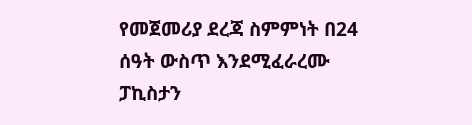የመጀመሪያ ደረጃ ስምምነት በ24 ሰዓት ውስጥ እንደሚፈራረሙ ፓኪስታን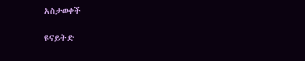አስታወቀች

ዩናይትድ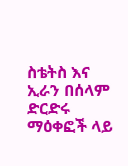ስቴትስ እና ኢራን በሰላም ድርድሩ ማዕቀፎች ላይ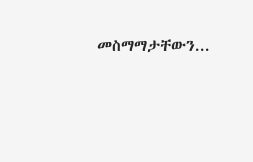መስማማታቸውን...